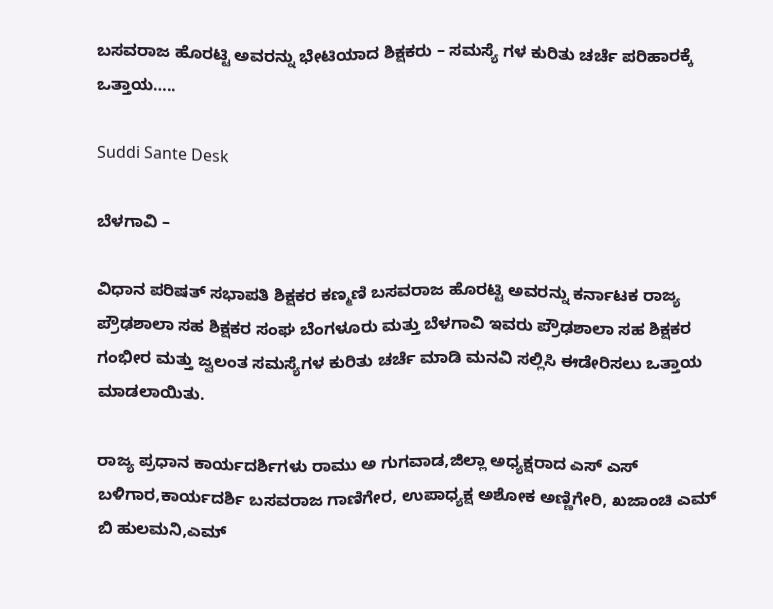ಬಸವರಾಜ ಹೊರಟ್ಟಿ ಅವರನ್ನು ಭೇಟಿಯಾದ ಶಿಕ್ಷಕರು – ಸಮಸ್ಯೆ ಗಳ ಕುರಿತು ಚರ್ಚೆ ಪರಿಹಾರಕ್ಕೆ ಒತ್ತಾಯ…..

Suddi Sante Desk

ಬೆಳಗಾವಿ –

ವಿಧಾನ ಪರಿಷತ್ ಸಭಾಪತಿ ಶಿಕ್ಷಕರ ಕಣ್ಮಣಿ ಬಸವರಾಜ ಹೊರಟ್ಟಿ ಅವರನ್ನು ಕರ್ನಾಟಕ ರಾಜ್ಯ ಪ್ರೌಢಶಾಲಾ ಸಹ ಶಿಕ್ಷಕರ ಸಂಘ ಬೆಂಗಳೂರು ಮತ್ತು ಬೆಳಗಾವಿ ಇವರು ಪ್ರೌಢಶಾಲಾ ಸಹ ಶಿಕ್ಷಕರ ಗಂಭೀರ ಮತ್ತು ಜ್ವಲಂತ ಸಮಸ್ಯೆಗಳ ಕುರಿತು ಚರ್ಚೆ ಮಾಡಿ ಮನವಿ ಸಲ್ಲಿಸಿ ಈಡೇರಿಸಲು ಒತ್ತಾಯ ಮಾಡಲಾಯಿತು.

ರಾಜ್ಯ ಪ್ರಧಾನ ಕಾರ್ಯದರ್ಶಿಗಳು ರಾಮು ಅ ಗುಗವಾಡ,ಜಿಲ್ಲಾ ಅಧ್ಯಕ್ಷರಾದ ಎಸ್ ಎಸ್ ಬಳಿಗಾರ,ಕಾರ್ಯದರ್ಶಿ ಬಸವರಾಜ ಗಾಣಿಗೇರ, ಉಪಾಧ್ಯಕ್ಷ ಅಶೋಕ ಅಣ್ಣಿಗೇರಿ, ಖಜಾಂಚಿ ಎಮ್ ಬಿ ಹುಲಮನಿ,ಎಮ್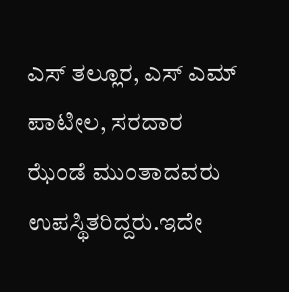ಎಸ್ ತಲ್ಲೂರ, ಎಸ್ ಎಮ್ ಪಾಟೀಲ, ಸರದಾರ ಝೆಂಡೆ ಮುಂತಾದವರು ಉಪಸ್ಥಿತರಿದ್ದರು.ಇದೇ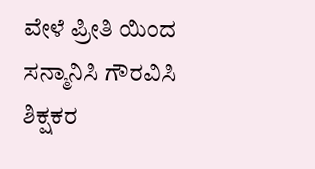ವೇಳೆ ಪ್ರೀತಿ ಯಿಂದ ಸನ್ಮಾನಿಸಿ ಗೌರವಿಸಿ ಶಿಕ್ಷಕರ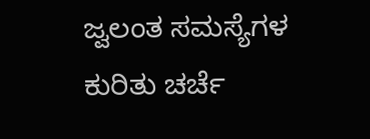ಜ್ವಲಂತ ಸಮಸ್ಯೆಗಳ ಕುರಿತು ಚರ್ಚೆ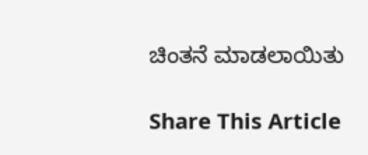ಚಿಂತನೆ ಮಾಡಲಾಯಿತು

Share This Article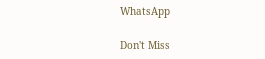WhatsApp

Don't Miss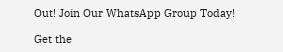Out! Join Our WhatsApp Group Today!

Get the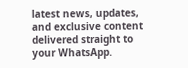latest news, updates, and exclusive content delivered straight to your WhatsApp.